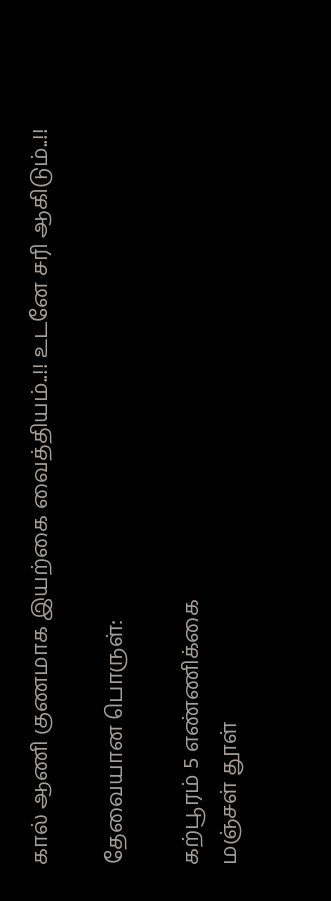கால் ஆணி குணமாக இயற்கை வைத்தியம்..!! உடனே சரி ஆகிடும்..!!

தேவையான பொருள்:

கற்பூரம் 5 எண்ணிக்கை
மஞ்சள் தூள்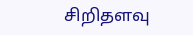சிறிதளவு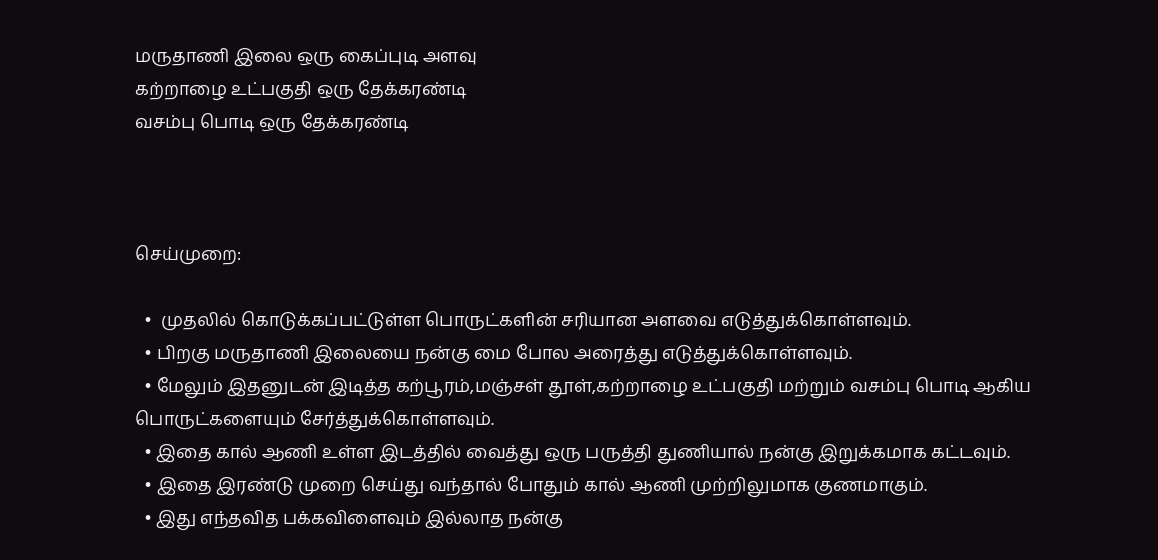மருதாணி இலை ஒரு கைப்புடி அளவு
கற்றாழை உட்பகுதி ஒரு தேக்கரண்டி
வசம்பு பொடி ஒரு தேக்கரண்டி



செய்முறை:

  •  முதலில் கொடுக்கப்பட்டுள்ள பொருட்களின் சரியான அளவை எடுத்துக்கொள்ளவும்.
  • பிறகு மருதாணி இலையை நன்கு மை போல அரைத்து எடுத்துக்கொள்ளவும்.
  • மேலும் இதனுடன் இடித்த கற்பூரம்,மஞ்சள் தூள்,கற்றாழை உட்பகுதி மற்றும் வசம்பு பொடி ஆகிய பொருட்களையும் சேர்த்துக்கொள்ளவும்.
  • இதை கால் ஆணி உள்ள இடத்தில் வைத்து ஒரு பருத்தி துணியால் நன்கு இறுக்கமாக கட்டவும்.
  • இதை இரண்டு முறை செய்து வந்தால் போதும் கால் ஆணி முற்றிலுமாக குணமாகும்.
  • இது எந்தவித பக்கவிளைவும் இல்லாத நன்கு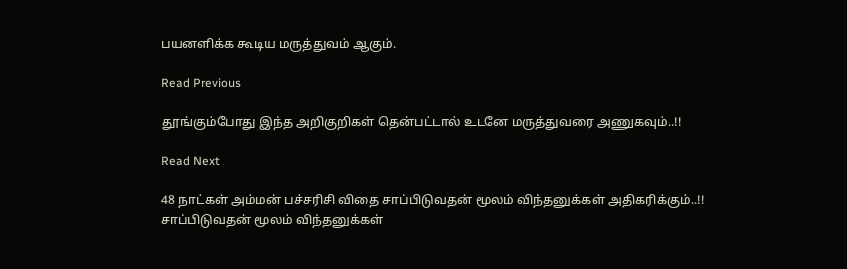பயனளிக்க கூடிய மருத்துவம் ஆகும்.

Read Previous

தூங்கும்போது இந்த அறிகுறிகள் தென்பட்டால் உடனே மருத்துவரை அணுகவும்..!!

Read Next

48 நாட்கள் அம்மன் பச்சரிசி விதை சாப்பிடுவதன் மூலம் விந்தனுக்கள் அதிகரிக்கும்..!! சாப்பிடுவதன் மூலம் விந்தனுக்கள்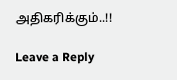அதிகரிக்கும்..!!

Leave a Reply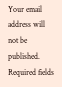Your email address will not be published. Required fields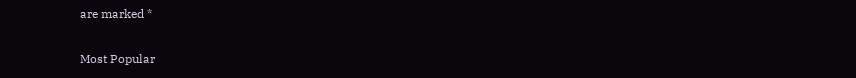are marked *

Most Popular